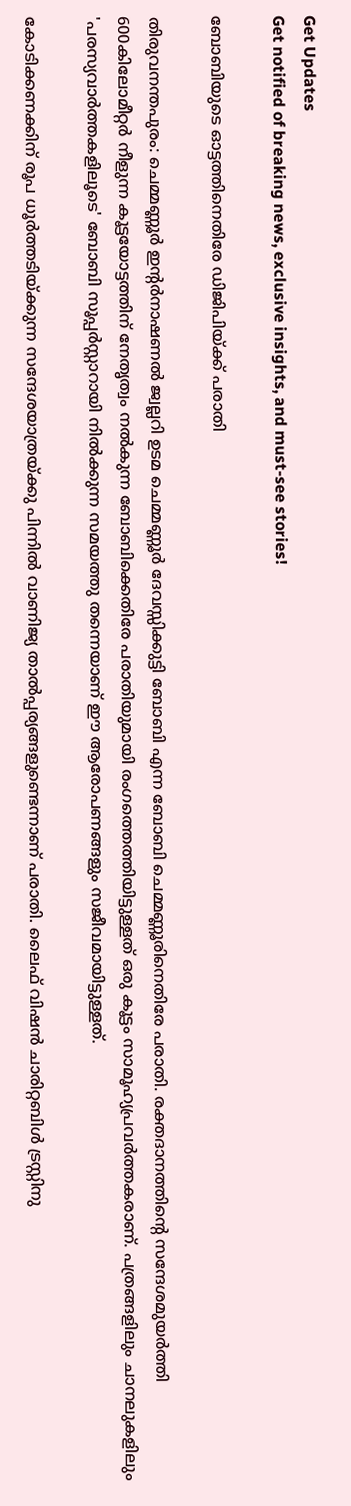Get Updates
Get notified of breaking news, exclusive insights, and must-see stories!

ബോബിയുടെ ഓട്ടത്തിനെതിരേ ഡിജിപിയ്ക്ക് പരാതി

തിരുവനന്തപുരം: ചെമ്മണ്ണൂര്‍ ഇന്റര്‍നാഷണല്‍ ജ്വല്ലറി ഉടമ ചെമ്മണ്ണൂര്‍ ദേവസ്സിക്കുട്ടി ബോബി എന്ന ബോബി ചെമ്മണ്ണൂരിനെതിരേ പരാതി. രക്തദാനത്തിന്റെ സന്ദേശമുയര്‍ത്തി 600കിലോമീറ്റര്‍ നീളുന്ന കൂട്ടയോട്ടത്തിന് നേതൃത്വം നല്‍കുന്ന ബോബിക്കെതിരേ പരാതിയുമായി രംഗത്തെത്തിയിട്ടുള്ളത് ഒരു കൂട്ടം സാമൂഹ്യപ്രവര്‍ത്തകരാണ്. പത്രങ്ങളിലും ചാനലുകളിലും 'പരസ്യവാര്‍ത്തകളിലൂടെ' ബോബി സൂപ്പര്‍സ്റ്റാറായി നില്‍ക്കുന്ന സമയത്തു തന്നെയാണ് ഈ ആരോപണങ്ങളും സജീവമായിട്ടുള്ളത്.

കോടിക്കണക്കിന് രൂപ ധൂര്‍ത്തടിയ്ക്കുന്ന സന്ദേശയാത്രയ്ക്കു പിന്നില്‍ വാണിജ്യ താല്‍പ്പര്യങ്ങളുണ്ടെന്നാണ് പരാതി. ലൈഫ് വിഷന്‍ ചാരിറ്റബിള്‍ ട്രസ്റ്റിനു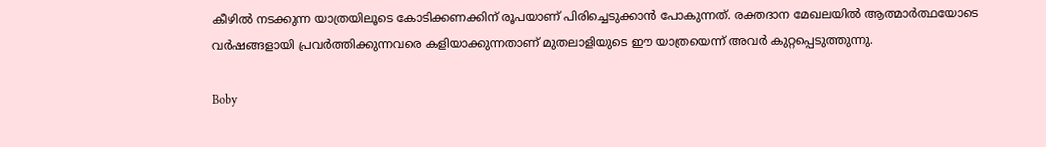കീഴില്‍ നടക്കുന്ന യാത്രയിലൂടെ കോടിക്കണക്കിന് രൂപയാണ് പിരിച്ചെടുക്കാന്‍ പോകുന്നത്. രക്തദാന മേഖലയില്‍ ആത്മാര്‍ത്ഥയോടെ വര്‍ഷങ്ങളായി പ്രവര്‍ത്തിക്കുന്നവരെ കളിയാക്കുന്നതാണ് മുതലാളിയുടെ ഈ യാത്രയെന്ന് അവര്‍ കുറ്റപ്പെടുത്തുന്നു.

Boby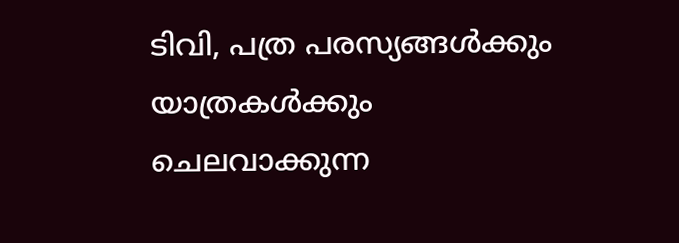ടിവി, പത്ര പരസ്യങ്ങള്‍ക്കും യാത്രകള്‍ക്കും ചെലവാക്കുന്ന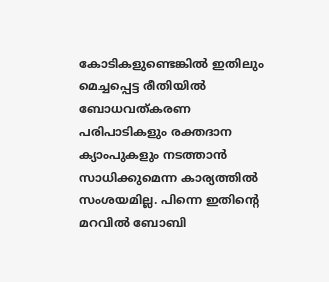കോടികളുണ്ടെങ്കില്‍ ഇതിലും മെച്ചപ്പെട്ട രീതിയില്‍ ബോധവത്കരണ പരിപാടികളും രക്തദാന ക്യാംപുകളും നടത്താന്‍ സാധിക്കുമെന്ന കാര്യത്തില്‍ സംശയമില്ല. പിന്നെ ഇതിന്റെ മറവില്‍ ബോബി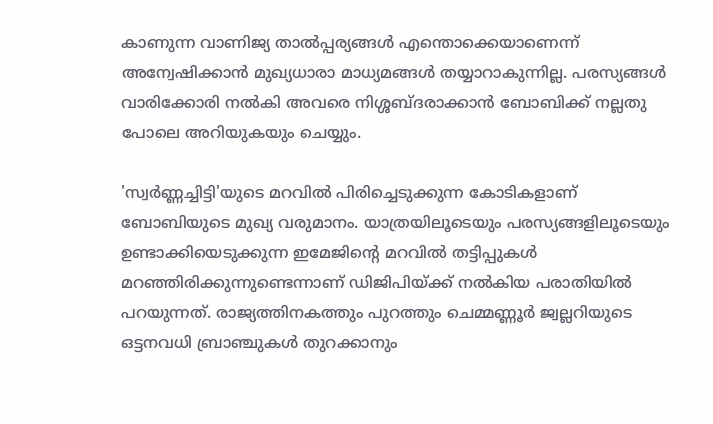കാണുന്ന വാണിജ്യ താല്‍പ്പര്യങ്ങള്‍ എന്തൊക്കെയാണെന്ന് അന്വേഷിക്കാന്‍ മുഖ്യധാരാ മാധ്യമങ്ങള്‍ തയ്യാറാകുന്നില്ല. പരസ്യങ്ങള്‍ വാരിക്കോരി നല്‍കി അവരെ നിശ്ശബ്ദരാക്കാന്‍ ബോബിക്ക് നല്ലതു പോലെ അറിയുകയും ചെയ്യും.

'സ്വര്‍ണ്ണച്ചിട്ടി'യുടെ മറവില്‍ പിരിച്ചെടുക്കുന്ന കോടികളാണ് ബോബിയുടെ മുഖ്യ വരുമാനം. യാത്രയിലൂടെയും പരസ്യങ്ങളിലൂടെയും ഉണ്ടാക്കിയെടുക്കുന്ന ഇമേജിന്റെ മറവില്‍ തട്ടിപ്പുകള്‍ മറഞ്ഞിരിക്കുന്നുണ്ടെന്നാണ് ഡിജിപിയ്ക്ക് നല്‍കിയ പരാതിയില്‍ പറയുന്നത്. രാജ്യത്തിനകത്തും പുറത്തും ചെമ്മണ്ണൂര്‍ ജ്വല്ലറിയുടെ ഒട്ടനവധി ബ്രാഞ്ചുകള്‍ തുറക്കാനും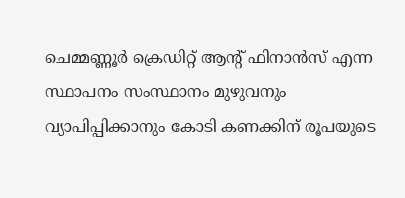ചെമ്മണ്ണൂര്‍ ക്രെഡിറ്റ് ആന്റ് ഫിനാന്‍സ് എന്ന സ്ഥാപനം സംസ്ഥാനം മുഴുവനും വ്യാപിപ്പിക്കാനും കോടി കണക്കിന് രൂപയുടെ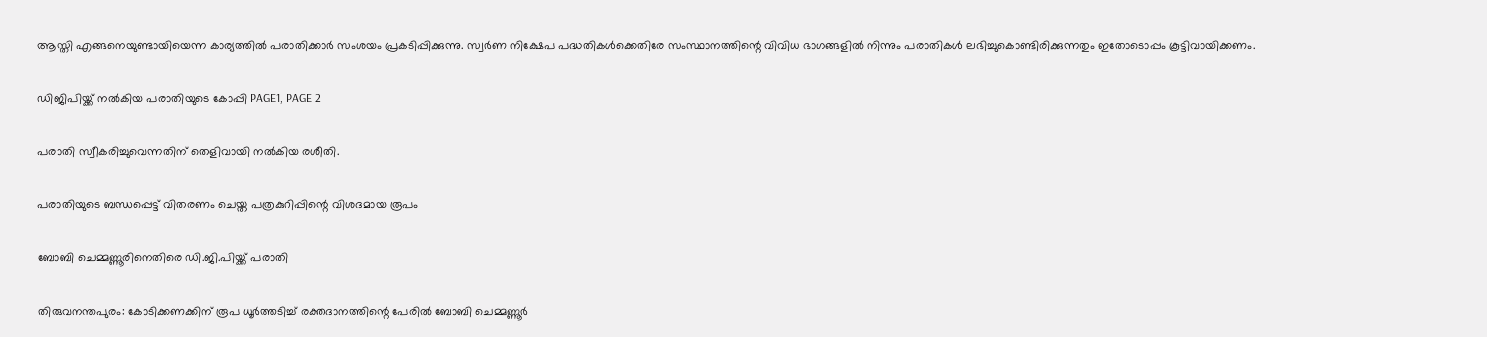ആസ്തി എങ്ങനെയുണ്ടായിയെന്ന കാര്യത്തില്‍ പരാതിക്കാര്‍ സംശയം പ്രകടിപ്പിക്കുന്നു. സ്വര്‍ണ നിക്ഷേപ പദ്ധതികള്‍ക്കെതിരേ സംസ്ഥാനത്തിന്റെ വിവിധ ഭാഗങ്ങളില്‍ നിന്നും പരാതികള്‍ ലഭിച്ചുകൊണ്ടിരിക്കുന്നതും ഇതോടൊപ്പം കൂട്ടിവായിക്കണം.

ഡിജിപിയ്ക്ക് നല്‍കിയ പരാതിയുടെ കോപ്പി PAGE1, PAGE 2

പരാതി സ്വീകരിച്ചുവെന്നതിന് തെളിവായി നല്‍കിയ രശീതി.

പരാതിയുടെ ബന്ധപ്പെട്ട് വിതരണം ചെയ്ത പത്രകുറിപ്പിന്റെ വിശദമായ രൂപം

ബോബി ചെമ്മണ്ണൂരിനെതിരെ ഡി.ജി.പിയ്ക്ക് പരാതി

തിരുവനന്തപുരം: കോടിക്കണക്കിന് രൂപ ധൂര്‍ത്തടിച്ച് രക്തദാനത്തിന്റെ പേരില്‍ ബോബി ചെമ്മണ്ണൂര്‍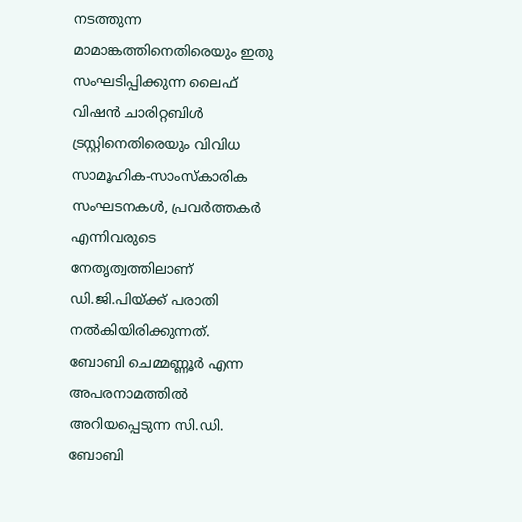നടത്തുന്ന മാമാങ്കത്തിനെതിരെയും ഇതു സംഘടിപ്പിക്കുന്ന ലൈഫ് വിഷന്‍ ചാരിറ്റബിള്‍ ട്രസ്റ്റിനെതിരെയും വിവിധ സാമൂഹിക-സാംസ്‌കാരിക സംഘടനകള്‍, പ്രവര്‍ത്തകര്‍ എന്നിവരുടെ നേതൃത്വത്തിലാണ് ഡി.ജി.പിയ്ക്ക് പരാതി നല്‍കിയിരിക്കുന്നത്.
ബോബി ചെമ്മണ്ണൂര്‍ എന്ന അപരനാമത്തില്‍ അറിയപ്പെടുന്ന സി.ഡി. ബോബി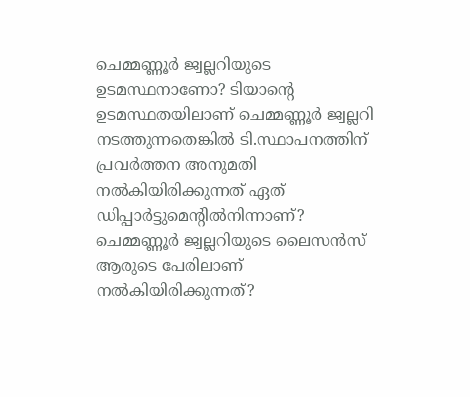ചെമ്മണ്ണൂര്‍ ജ്വല്ലറിയുടെ ഉടമസ്ഥനാണോ? ടിയാന്റെ ഉടമസ്ഥതയിലാണ് ചെമ്മണ്ണൂര്‍ ജ്വല്ലറി നടത്തുന്നതെങ്കില്‍ ടി.സ്ഥാപനത്തിന് പ്രവര്‍ത്തന അനുമതി നല്‍കിയിരിക്കുന്നത് ഏത് ഡിപ്പാര്‍ട്ടുമെന്റില്‍നിന്നാണ്? ചെമ്മണ്ണൂര്‍ ജ്വല്ലറിയുടെ ലൈസന്‍സ് ആരുടെ പേരിലാണ് നല്‍കിയിരിക്കുന്നത്?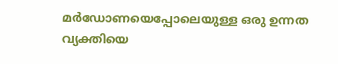മര്‍ഡോണയെപ്പോലെയുള്ള ഒരു ഉന്നത വ്യക്തിയെ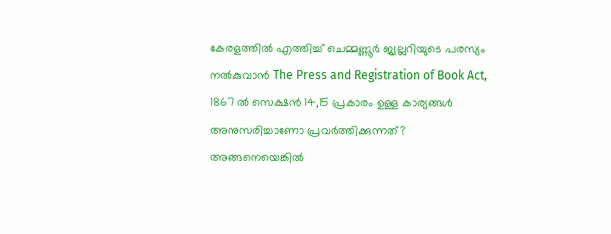കേരളത്തില്‍ എത്തിച്ച് ചെമ്മണ്ണൂര്‍ ജ്വല്ലറിയുടെ പരസ്യം നല്‍കുവാന്‍ The Press and Registration of Book Act, 1867 ല്‍ സെക്ഷന്‍ 14,15 പ്രകാരം ഉള്ള കാര്യങ്ങള്‍ അനുസരിച്ചാണോ പ്രവര്‍ത്തിക്കുന്നത്? അങ്ങനെയെങ്കില്‍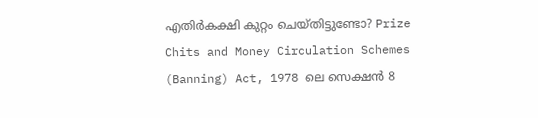എതിര്‍കക്ഷി കുറ്റം ചെയ്തിട്ടുണ്ടോ? Prize Chits and Money Circulation Schemes (Banning) Act, 1978 ലെ സെക്ഷന്‍ 8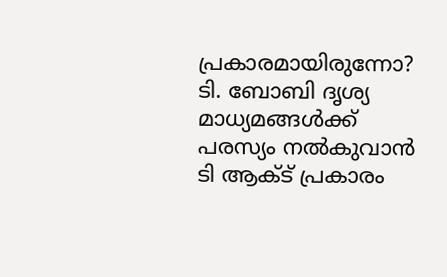പ്രകാരമായിരുന്നോ? ടി. ബോബി ദൃശ്യ മാധ്യമങ്ങള്‍ക്ക് പരസ്യം നല്‍കുവാന്‍ ടി ആക്ട് പ്രകാരം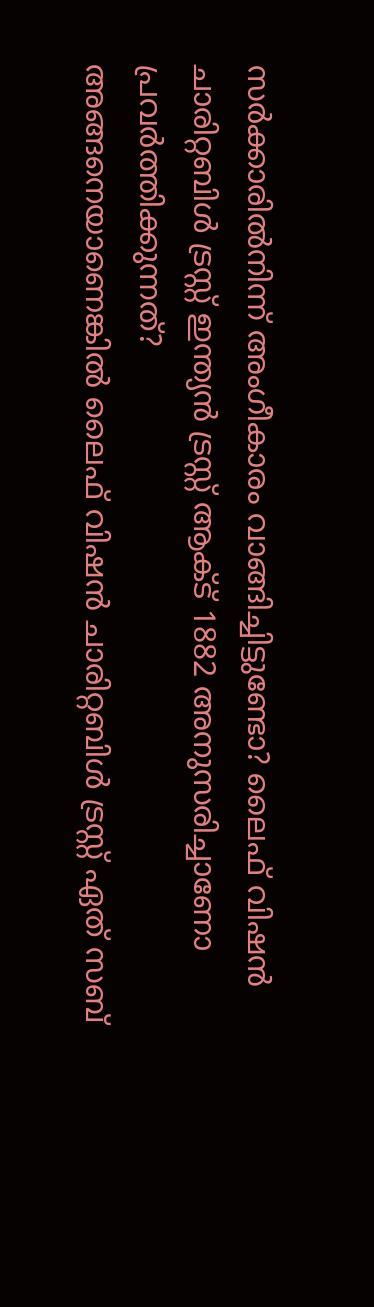സര്‍ക്കാരില്‍നിന്ന് അംഗീകാരം വാങ്ങിച്ചിട്ടുണ്ടോ? ലൈഫ് വിഷന്‍ ചാരിറ്റബിള്‍ ട്രസ്റ്റ് ഇന്ത്യന്‍ ട്രസ്റ്റ് ആക്ട് 1882 അനുസരിച്ചാണോ പ്രവര്‍ത്തിക്കുന്നത്?
അങ്ങനെയാണെങ്കില്‍ ലൈഫ് വിഷന്‍ ചാരിറ്റബിള്‍ ട്രസ്റ്റ് ഏത് സബ്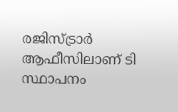രജിസ്ട്രാര്‍ ആഫീസിലാണ് ടി സ്ഥാപനം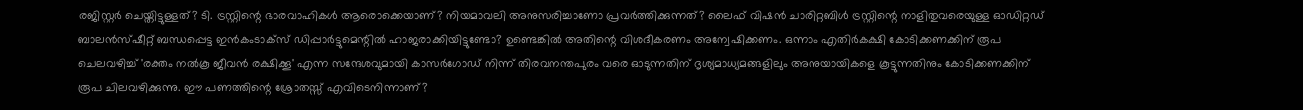രജിസ്റ്റര്‍ ചെയ്തിട്ടുള്ളത്? ടി. ട്രസ്റ്റിന്റെ ഭാരവാഹികള്‍ ആരൊക്കെയാണ്? നിയമാവലി അനുസരിച്ചാണോ പ്രവര്‍ത്തിക്കുന്നത്? ലൈഫ് വിഷന്‍ ചാരിറ്റബിള്‍ ട്രസ്റ്റിന്റെ നാളിതുവരെയുള്ള ഓഡിറ്റഡ് ബാലന്‍സ്ഷീറ്റ് ബന്ധപ്പെട്ട ഇന്‍കംടാക്‌സ് ഡിപ്പാര്‍ട്ടുമെന്റില്‍ ഹാജരാക്കിയിട്ടുണ്ടോ? ഉണ്ടെങ്കില്‍ അതിന്റെ വിശദീകരണം അന്വേഷിക്കണം. ഒന്നാം എതിര്‍കക്ഷി കോടിക്കണക്കിന് രൂപ ചെലവഴിച്ച് 'രക്തം നല്‍കൂ ജീവന്‍ രക്ഷിക്കൂ' എന്ന സന്ദേശവുമായി കാസര്‍ഗോഡ് നിന്ന് തിരവനന്തപുരം വരെ ഓടുന്നതിന് ദൃശ്യമാധ്യമങ്ങളിലും അനുയായികളെ കൂട്ടുന്നതിനും കോടിക്കണക്കിന് രൂപ ചിലവഴിക്കുന്നു. ഈ പണത്തിന്റെ ശ്രോതസ്സ് എവിടെനിന്നാണ്?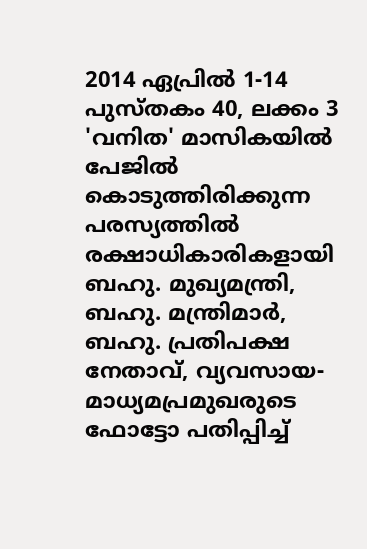2014 ഏപ്രില്‍ 1-14 പുസ്തകം 40, ലക്കം 3 'വനിത' മാസികയില്‍ പേജില്‍ കൊടുത്തിരിക്കുന്ന പരസ്യത്തില്‍ രക്ഷാധികാരികളായി ബഹു. മുഖ്യമന്ത്രി, ബഹു. മന്ത്രിമാര്‍, ബഹു. പ്രതിപക്ഷ നേതാവ്, വ്യവസായ-മാധ്യമപ്രമുഖരുടെ ഫോട്ടോ പതിപ്പിച്ച്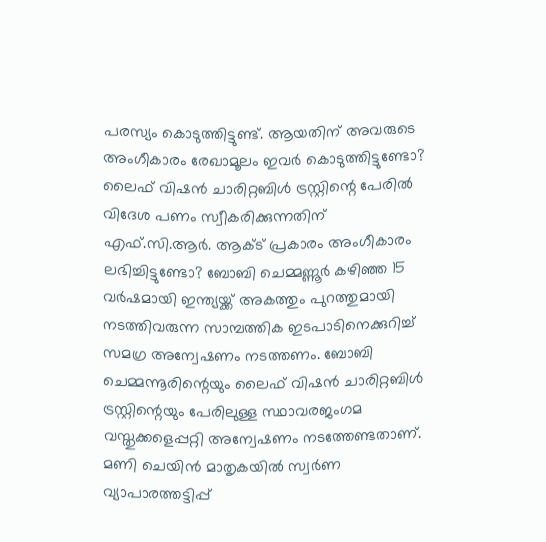പരസ്യം കൊടുത്തിട്ടുണ്ട്. ആയതിന് അവരുടെ അംഗീകാരം രേഖാമൂലം ഇവര്‍ കൊടുത്തിട്ടുണ്ടോ? ലൈഫ് വിഷന്‍ ചാരിറ്റബിള്‍ ട്രസ്റ്റിന്റെ പേരില്‍ വിദേശ പണം സ്വീകരിക്കുന്നതിന് എഫ്.സി.ആര്‍. ആക്ട് പ്രകാരം അംഗീകാരം ലഭിച്ചിട്ടുണ്ടോ? ബോബി ചെമ്മണ്ണൂര്‍ കഴിഞ്ഞ 15 വര്‍ഷമായി ഇന്ത്യയ്ക്ക് അകത്തും പുറത്തുമായി നടത്തിവരുന്ന സാമ്പത്തിക ഇടപാടിനെക്കുറിച്ച് സമഗ്ര അന്വേഷണം നടത്തണം. ബോബി ചെമ്മന്നൂരിന്റെയും ലൈഫ് വിഷന്‍ ചാരിറ്റബിള്‍ ട്രസ്റ്റിന്റെയും പേരിലുള്ള സ്ഥാവരജംഗമ വസ്തുക്കളെപ്പറ്റി അന്വേഷണം നടത്തേണ്ടതാണ്. മണി ചെയിന്‍ മാതൃകയില്‍ സ്വര്‍ണ വ്യാപാരത്തട്ടിപ്പ്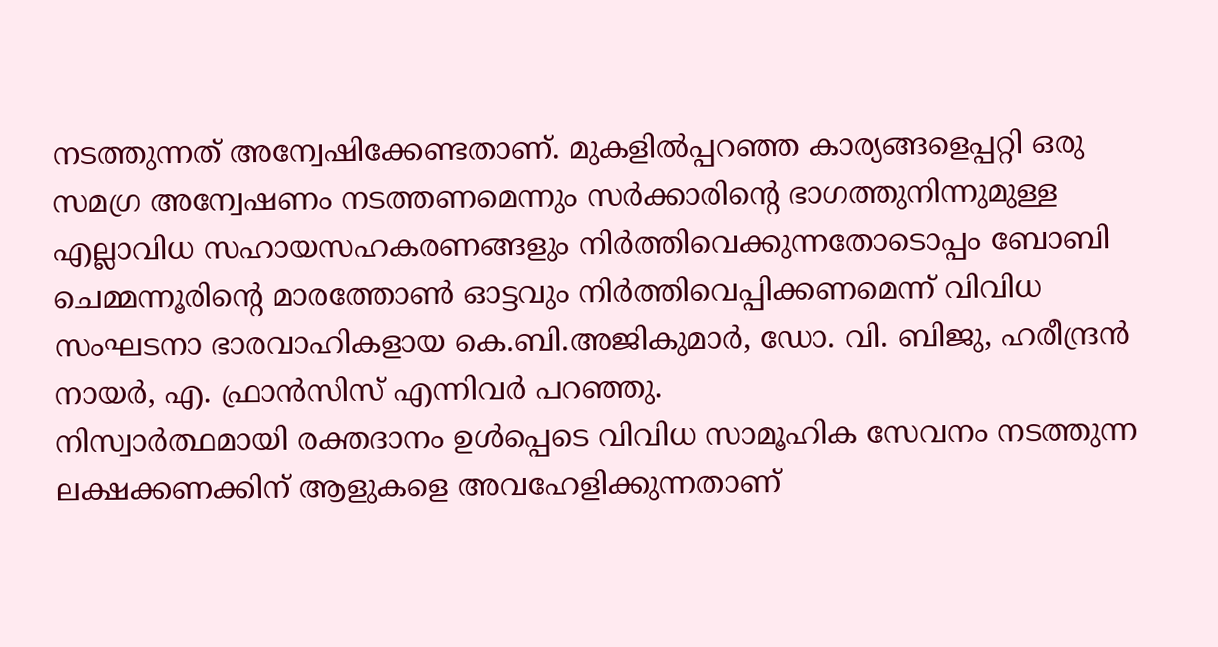നടത്തുന്നത് അന്വേഷിക്കേണ്ടതാണ്. മുകളില്‍പ്പറഞ്ഞ കാര്യങ്ങളെപ്പറ്റി ഒരു സമഗ്ര അന്വേഷണം നടത്തണമെന്നും സര്‍ക്കാരിന്റെ ഭാഗത്തുനിന്നുമുള്ള എല്ലാവിധ സഹായസഹകരണങ്ങളും നിര്‍ത്തിവെക്കുന്നതോടൊപ്പം ബോബി ചെമ്മന്നൂരിന്റെ മാരത്തോണ്‍ ഓട്ടവും നിര്‍ത്തിവെപ്പിക്കണമെന്ന് വിവിധ സംഘടനാ ഭാരവാഹികളായ കെ.ബി.അജികുമാര്‍, ഡോ. വി. ബിജു, ഹരീന്ദ്രന്‍ നായര്‍, എ. ഫ്രാന്‍സിസ് എന്നിവര്‍ പറഞ്ഞു.
നിസ്വാര്‍ത്ഥമായി രക്തദാനം ഉള്‍പ്പെടെ വിവിധ സാമൂഹിക സേവനം നടത്തുന്ന ലക്ഷക്കണക്കിന് ആളുകളെ അവഹേളിക്കുന്നതാണ്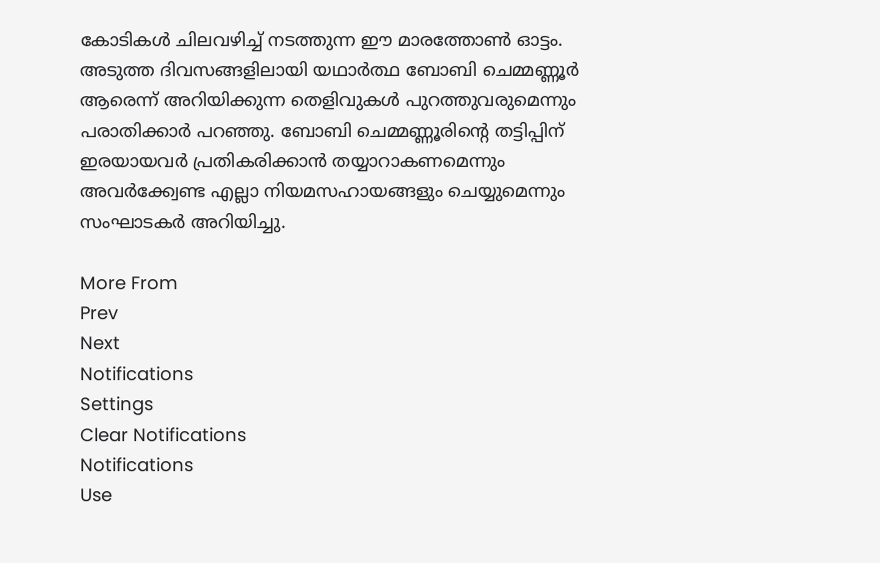കോടികള്‍ ചിലവഴിച്ച് നടത്തുന്ന ഈ മാരത്തോണ്‍ ഓട്ടം. അടുത്ത ദിവസങ്ങളിലായി യഥാര്‍ത്ഥ ബോബി ചെമ്മണ്ണൂര്‍ ആരെന്ന് അറിയിക്കുന്ന തെളിവുകള്‍ പുറത്തുവരുമെന്നും പരാതിക്കാര്‍ പറഞ്ഞു. ബോബി ചെമ്മണ്ണൂരിന്റെ തട്ടിപ്പിന് ഇരയായവര്‍ പ്രതികരിക്കാന്‍ തയ്യാറാകണമെന്നും അവര്‍ക്ക്വേണ്ട എല്ലാ നിയമസഹായങ്ങളും ചെയ്യുമെന്നും സംഘാടകര്‍ അറിയിച്ചു.

More From
Prev
Next
Notifications
Settings
Clear Notifications
Notifications
Use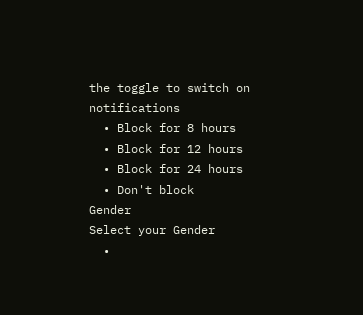the toggle to switch on notifications
  • Block for 8 hours
  • Block for 12 hours
  • Block for 24 hours
  • Don't block
Gender
Select your Gender
  •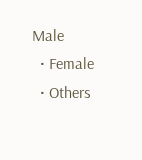Male
  • Female
  • Others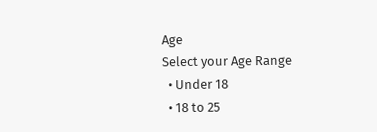Age
Select your Age Range
  • Under 18
  • 18 to 25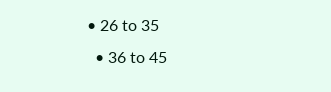• 26 to 35
  • 36 to 45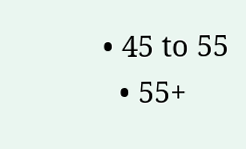• 45 to 55
  • 55+